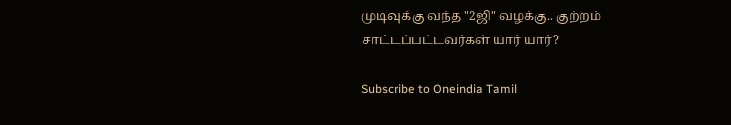முடிவுக்கு வந்த "2ஜி" வழக்கு.. குற்றம் சாட்டப்பட்டவர்கள் யார் யார்?

Subscribe to Oneindia Tamil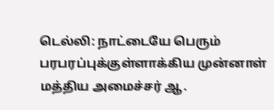டெல்லி: நாட்டையே பெரும் பரபரப்புக்குள்ளாக்கிய முன்னாள் மத்திய அமைச்சர் ஆ.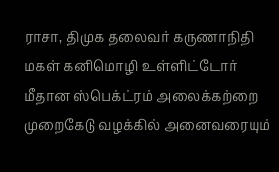ராசா, திமுக தலைவர் கருணாநிதி மகள் கனிமொழி உள்ளிட்டோர் மீதான ஸ்பெக்ட்ரம் அலைக்கற்றை முறைகேடு வழக்கில் அனைவரையும்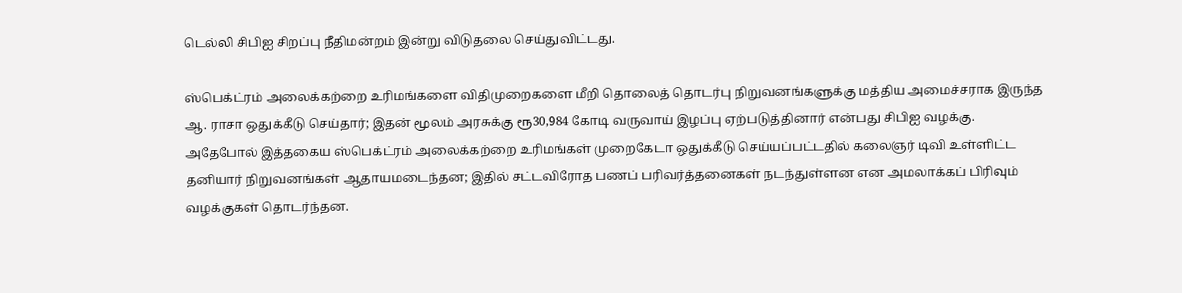டெல்லி சிபிஐ சிறப்பு நீதிமன்றம் இன்று விடுதலை செய்துவிட்டது.

ஸ்பெக்ட்ரம் அலைக்கற்றை உரிமங்களை விதிமுறைகளை மீறி தொலைத் தொடர்பு நிறுவனங்களுக்கு மத்திய அமைச்சராக இருந்த ஆ. ராசா ஒதுக்கீடு செய்தார்; இதன் மூலம் அரசுக்கு ரூ30,984 கோடி வருவாய் இழப்பு ஏற்படுத்தினார் என்பது சிபிஐ வழக்கு. அதேபோல் இத்தகைய ஸ்பெக்ட்ரம் அலைக்கற்றை உரிமங்கள் முறைகேடா ஒதுக்கீடு செய்யப்பட்டதில் கலைஞர் டிவி உள்ளிட்ட தனியார் நிறுவனங்கள் ஆதாயமடைந்தன; இதில் சட்டவிரோத பணப் பரிவர்த்தனைகள் நடந்துள்ளன என அமலாக்கப் பிரிவும் வழக்குகள் தொடர்ந்தன.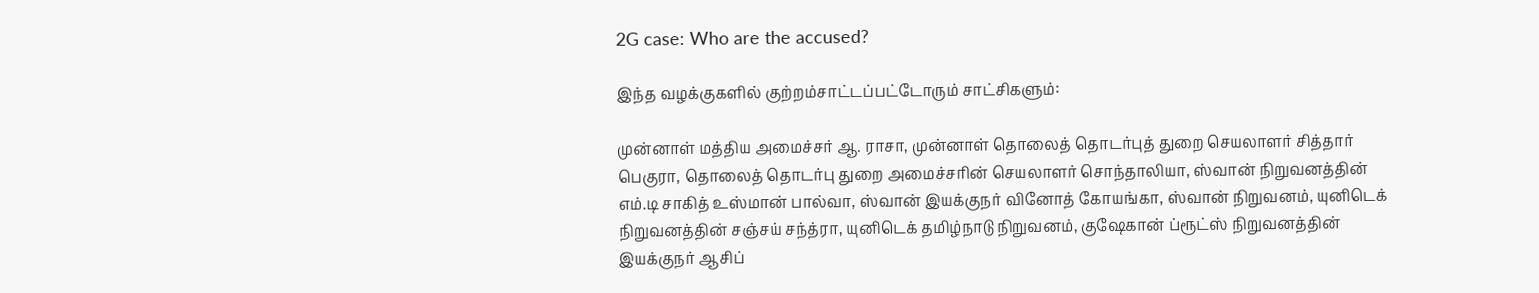2G case: Who are the accused?

இந்த வழக்குகளில் குற்றம்சாட்டப்பட்டோரும் சாட்சிகளும்:

முன்னாள் மத்திய அமைச்சர் ஆ. ராசா, முன்னாள் தொலைத் தொடர்புத் துறை செயலாளர் சித்தார் பெகுரா, தொலைத் தொடர்பு துறை அமைச்சரின் செயலாளர் சொந்தாலியா, ஸ்வான் நிறுவனத்தின் எம்.டி சாகித் உஸ்மான் பால்வா, ஸ்வான் இயக்குநர் வினோத் கோயங்கா, ஸ்வான் நிறுவனம், யுனிடெக் நிறுவனத்தின் சஞ்சய் சந்த்ரா, யுனிடெக் தமிழ்நாடு நிறுவனம், குஷேகான் ப்ரூட்ஸ் நிறுவனத்தின் இயக்குநர் ஆசிப்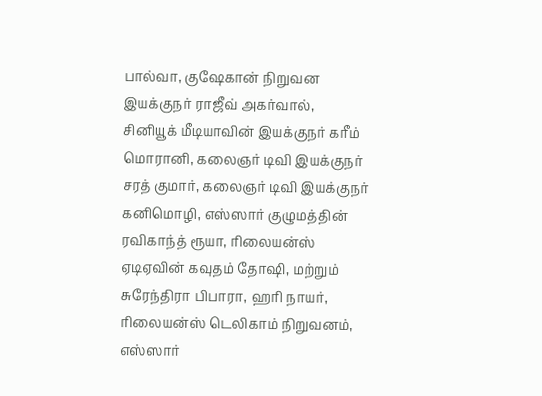பால்வா, குஷேகான் நிறுவன இயக்குநர் ராஜீவ் அகர்வால், சினியூக் மீடியாவின் இயக்குநர் கரீம் மொரானி, கலைஞர் டிவி இயக்குநர் சரத் குமார், கலைஞர் டிவி இயக்குநர் கனிமொழி, எஸ்ஸார் குழுமத்தின் ரவிகாந்த் ரூயா, ரிலையன்ஸ் ஏடிஏவின் கவுதம் தோஷி, மற்றும் சுரேந்திரா பிபாரா, ஹரி நாயர், ரிலையன்ஸ் டெலிகாம் நிறுவனம், எஸ்ஸார்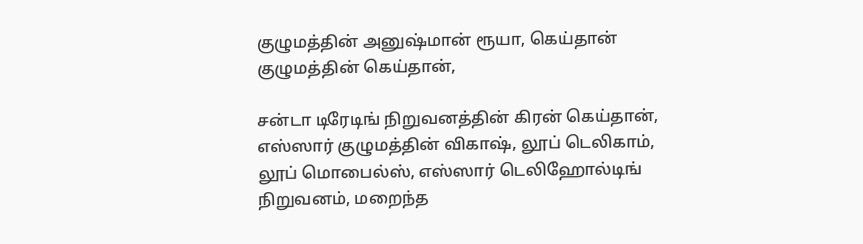குழுமத்தின் அனுஷ்மான் ரூயா, கெய்தான் குழுமத்தின் கெய்தான்,

சன்டா டிரேடிங் நிறுவனத்தின் கிரன் கெய்தான், எஸ்ஸார் குழுமத்தின் விகாஷ், லூப் டெலிகாம், லூப் மொபைல்ஸ், எஸ்ஸார் டெலிஹோல்டிங் நிறுவனம், மறைந்த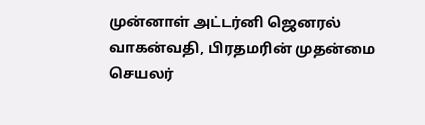முன்னாள் அட்டர்னி ஜெனரல் வாகன்வதி, பிரதமரின் முதன்மை செயலர்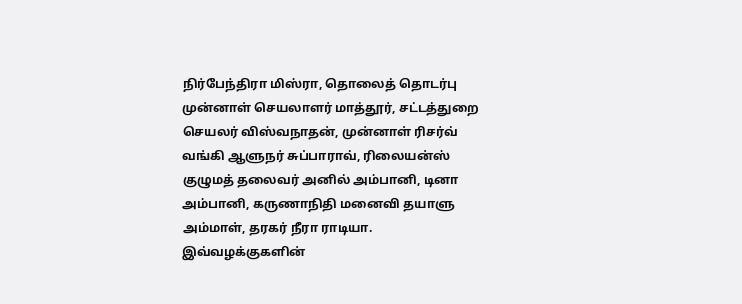நிர்பேந்திரா மிஸ்ரா, தொலைத் தொடர்பு முன்னாள் செயலாளர் மாத்தூர், சட்டத்துறை செயலர் விஸ்வநாதன், முன்னாள் ரிசர்வ் வங்கி ஆளுநர் சுப்பாராவ், ரிலையன்ஸ் குழுமத் தலைவர் அனில் அம்பானி, டினா அம்பானி, கருணாநிதி மனைவி தயாளு அம்மாள், தரகர் நீரா ராடியா. இவ்வழக்குகளின்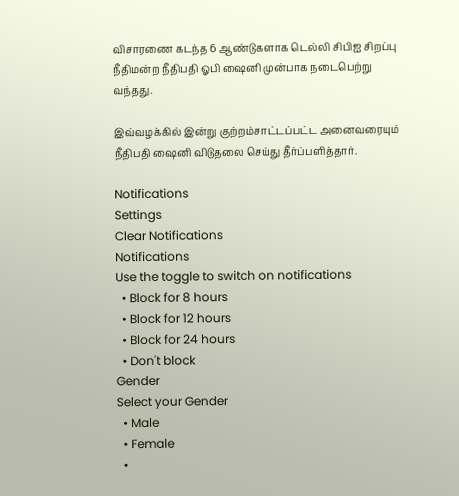விசாரணை கடந்த 6 ஆண்டுகளாக டெல்லி சிபிஐ சிறப்பு நீதிமன்ற நீதிபதி ஓபி ஷைனி முன்பாக நடைபெற்று வந்தது.

இவ்வழக்கில் இன்று குற்றம்சாட்டப்பட்ட அனைவரையும் நீதிபதி ஷைனி விடுதலை செய்து தீர்ப்பளித்தார்.

Notifications
Settings
Clear Notifications
Notifications
Use the toggle to switch on notifications
  • Block for 8 hours
  • Block for 12 hours
  • Block for 24 hours
  • Don't block
Gender
Select your Gender
  • Male
  • Female
  •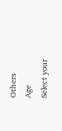Others
Age
Select your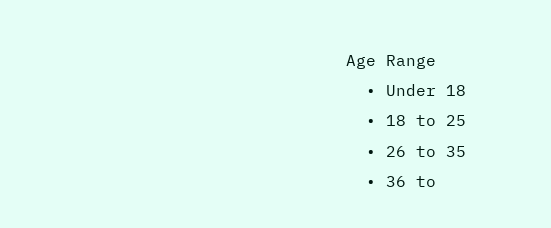Age Range
  • Under 18
  • 18 to 25
  • 26 to 35
  • 36 to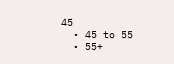45
  • 45 to 55
  • 55+